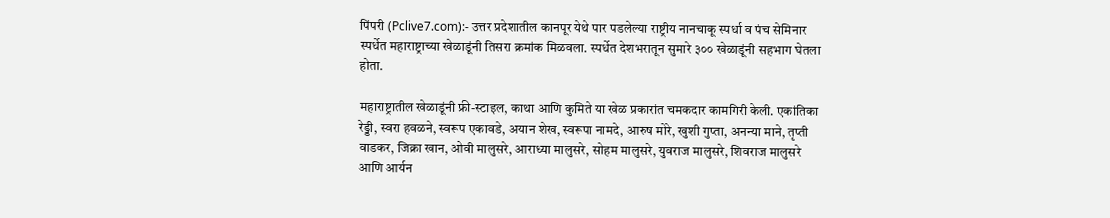पिंपरी (Pclive7.com):- उत्तर प्रदेशातील कानपूर येथे पार पडलेल्या राष्ट्रीय नानचाकू स्पर्धा व पंच सेमिनार स्पर्धेत महाराष्ट्राच्या खेळाडूंनी तिसरा क्रमांक मिळवला. स्पर्धेत देशभरातून सुमारे ३०० खेळाडूंनी सहभाग घेतला होता.

महाराष्ट्रातील खेळाडूंनी फ्री-स्टाइल, काथा आणि कुमिते या खेळ प्रकारांत चमकदार कामगिरी केली. एकांतिका रेड्डी, स्वरा हवळने, स्वरूप एकावडे, अयान शेख, स्वरूपा नामदे, आरुष मोरे, खुशी गुप्ता, अनन्या माने, तृप्ती वाडकर, जिक्रा खान, ओवी मालुसरे, आराध्या मालुसरे, सोहम मालुसरे, युवराज मालुसरे, शिवराज मालुसरे आणि आर्यन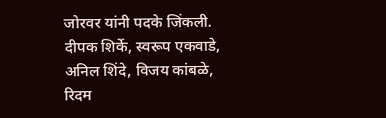जोरवर यांनी पदके जिंकली.
दीपक शिर्के, स्वरूप एकवाडे, अनिल शिंदे, विजय कांबळे, रिदम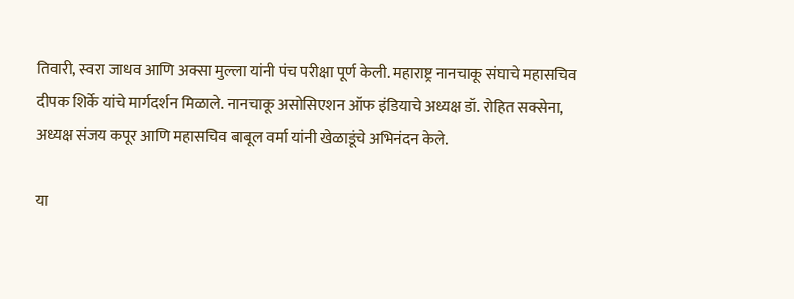तिवारी, स्वरा जाधव आणि अक्सा मुल्ला यांनी पंच परीक्षा पूर्ण केली. महाराष्ट्र नानचाकू संघाचे महासचिव दीपक शिर्के यांचे मार्गदर्शन मिळाले. नानचाकू असोसिएशन ऑफ इंडियाचे अध्यक्ष डॉ. रोहित सक्सेना, अध्यक्ष संजय कपूर आणि महासचिव बाबूल वर्मा यांनी खेळाडूंचे अभिनंदन केले.

या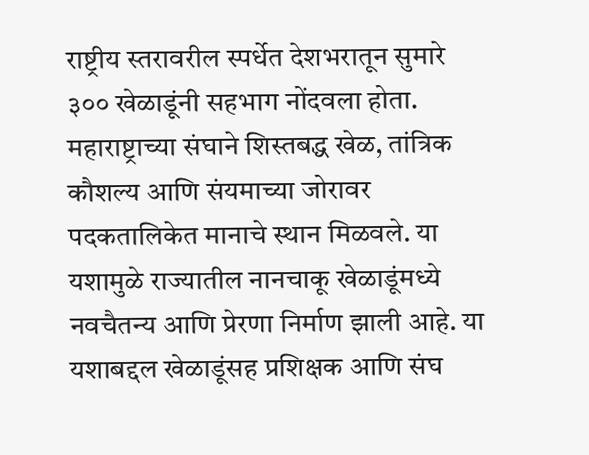राष्ट्रीय स्तरावरील स्पर्धेत देशभरातून सुमारे ३०० खेळाडूंनी सहभाग नोंदवला होता. महाराष्ट्राच्या संघाने शिस्तबद्ध खेळ, तांत्रिक कौशल्य आणि संयमाच्या जोरावर पदकतालिकेत मानाचे स्थान मिळवले. या यशामुळे राज्यातील नानचाकू खेळाडूंमध्ये नवचैतन्य आणि प्रेरणा निर्माण झाली आहे. या यशाबद्दल खेळाडूंसह प्रशिक्षक आणि संघ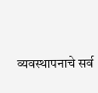व्यवस्थापनाचे सर्व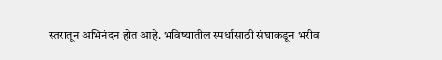स्तरातून अभिनंदन होत आहे. भविष्यातील स्पर्धासाठी संघाकडून भरीव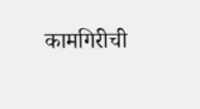कामगिरीची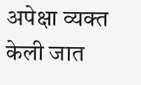अपेक्षा व्यक्त केली जात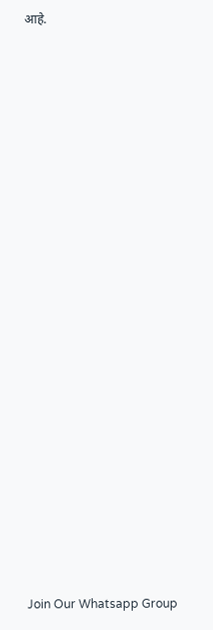आहे.





















Join Our Whatsapp Group